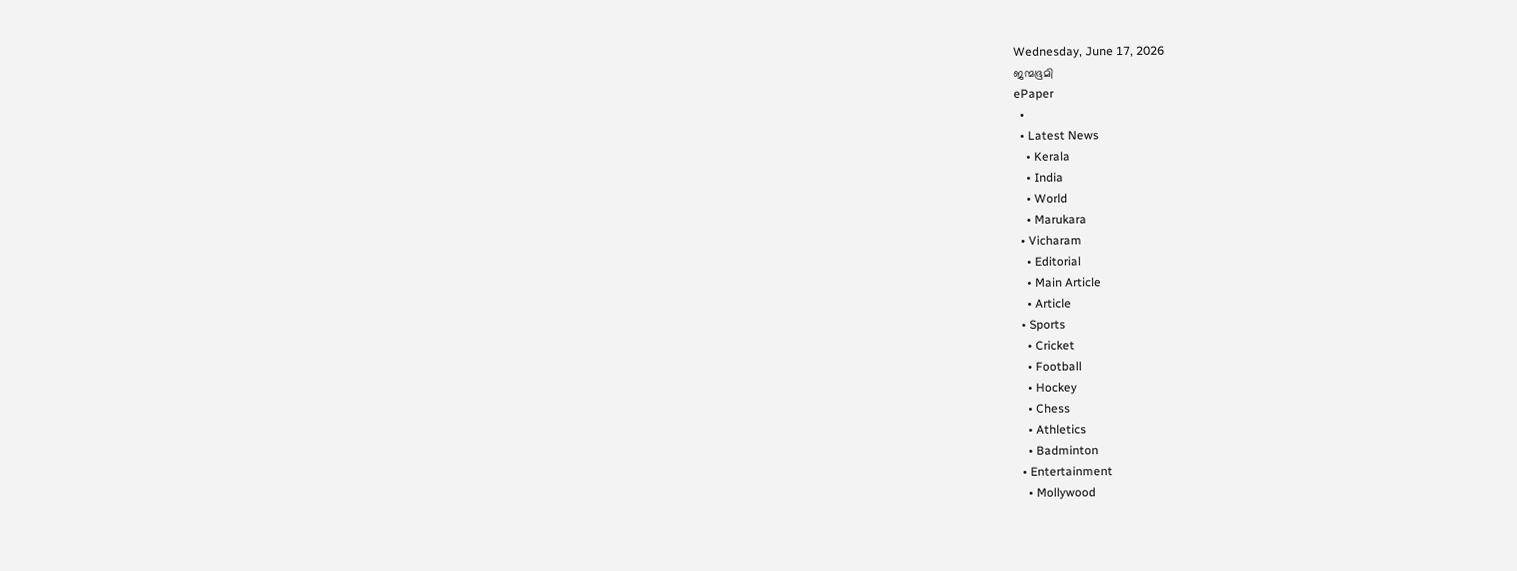Wednesday, June 17, 2026
ജന്മഭൂമി
ePaper
  •
  • Latest News
    • Kerala
    • India
    • World
    • Marukara
  • Vicharam
    • Editorial
    • Main Article
    • Article
  • Sports
    • Cricket
    • Football
    • Hockey
    • Chess
    • Athletics
    • Badminton
  • Entertainment
    • Mollywood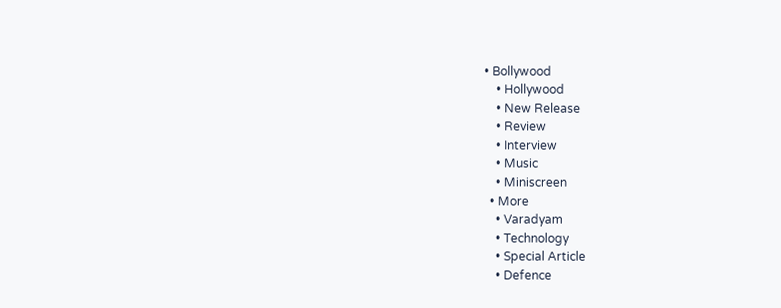• Bollywood
    • Hollywood
    • New Release
    • Review
    • Interview
    • Music
    • Miniscreen
  • More
    • Varadyam
    • Technology
    • Special Article
    • Defence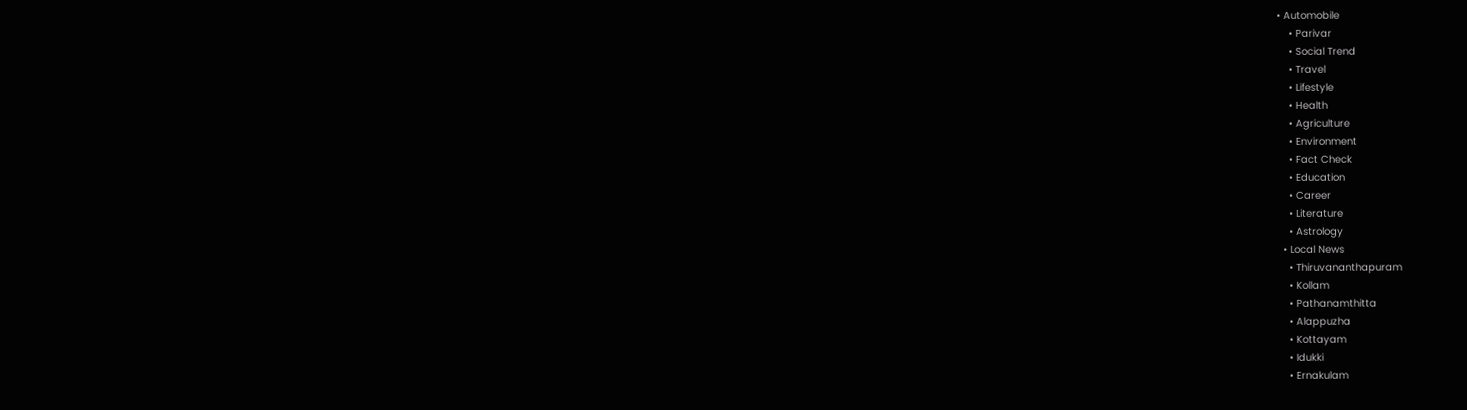• Automobile
    • Parivar
    • Social Trend
    • Travel
    • Lifestyle
    • Health
    • Agriculture
    • Environment
    • Fact Check
    • Education
    • Career
    • Literature
    • Astrology
  • Local News
    • Thiruvananthapuram
    • Kollam
    • Pathanamthitta
    • Alappuzha
    • Kottayam
    • Idukki
    • Ernakulam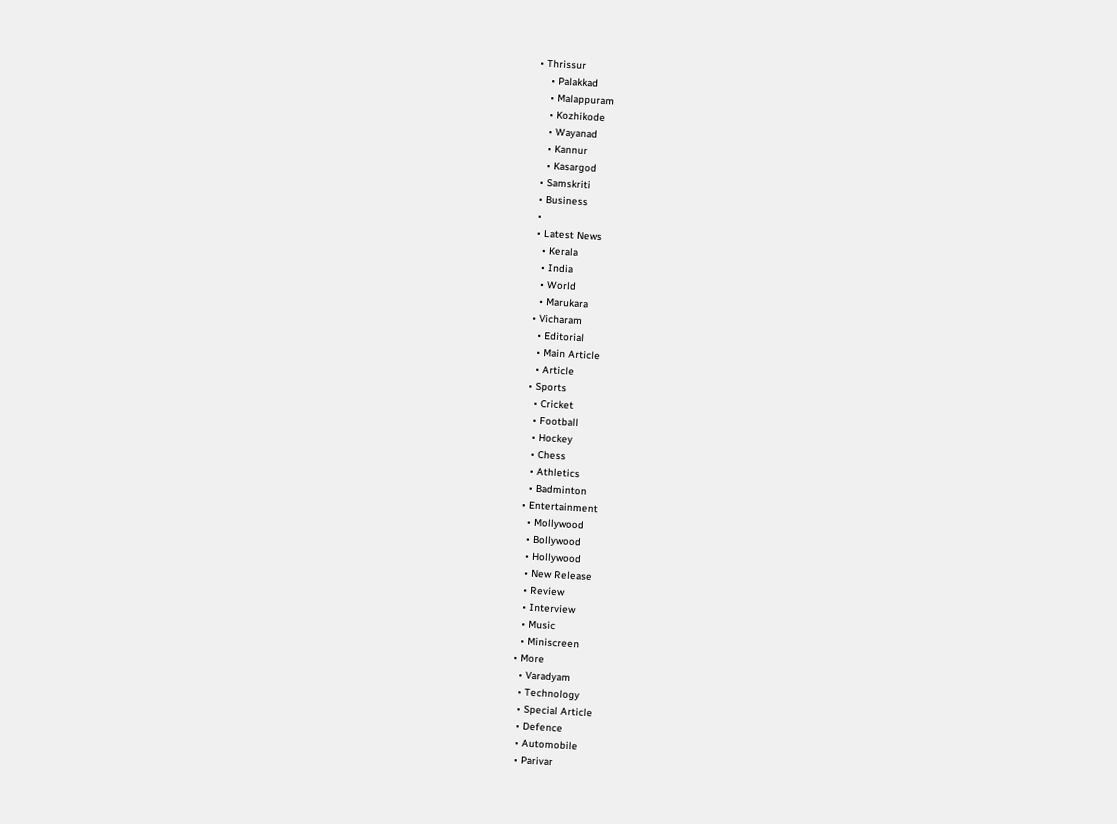• Thrissur
    • Palakkad
    • Malappuram
    • Kozhikode
    • Wayanad
    • Kannur
    • Kasargod
  • Samskriti
  • Business
  •
  • Latest News
    • Kerala
    • India
    • World
    • Marukara
  • Vicharam
    • Editorial
    • Main Article
    • Article
  • Sports
    • Cricket
    • Football
    • Hockey
    • Chess
    • Athletics
    • Badminton
  • Entertainment
    • Mollywood
    • Bollywood
    • Hollywood
    • New Release
    • Review
    • Interview
    • Music
    • Miniscreen
  • More
    • Varadyam
    • Technology
    • Special Article
    • Defence
    • Automobile
    • Parivar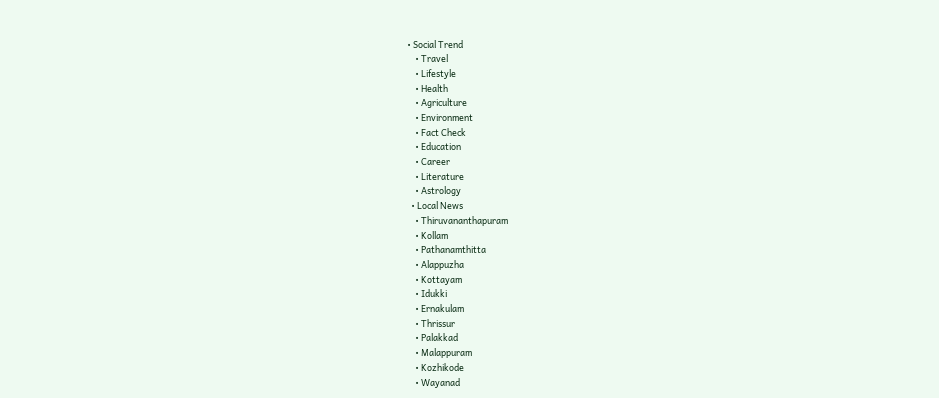• Social Trend
    • Travel
    • Lifestyle
    • Health
    • Agriculture
    • Environment
    • Fact Check
    • Education
    • Career
    • Literature
    • Astrology
  • Local News
    • Thiruvananthapuram
    • Kollam
    • Pathanamthitta
    • Alappuzha
    • Kottayam
    • Idukki
    • Ernakulam
    • Thrissur
    • Palakkad
    • Malappuram
    • Kozhikode
    • Wayanad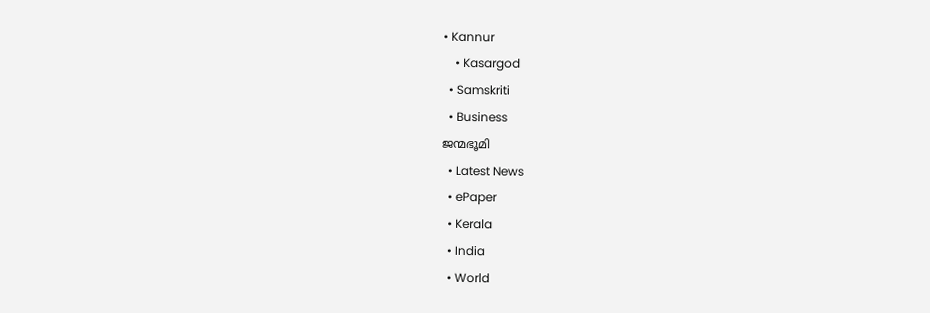• Kannur
    • Kasargod
  • Samskriti
  • Business
ജന്മഭൂമി
  • Latest News
  • ePaper
  • Kerala
  • India
  • World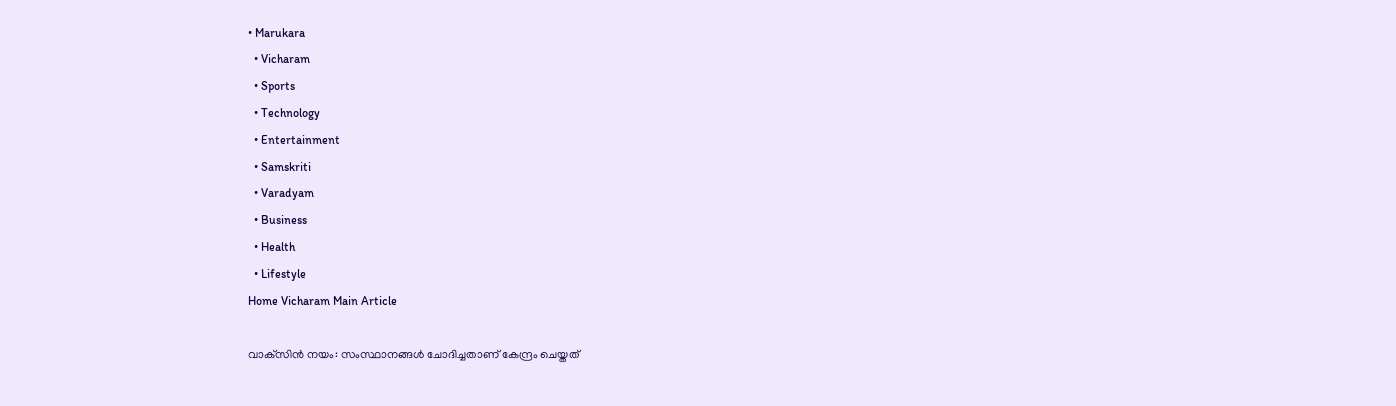• Marukara
  • Vicharam
  • Sports
  • Technology
  • Entertainment
  • Samskriti
  • Varadyam
  • Business
  • Health
  • Lifestyle
Home Vicharam Main Article

വാക്‌സിന്‍ നയം: സംസ്ഥാനങ്ങള്‍ ചോദിച്ചതാണ് കേന്ദ്രം ചെയ്തത്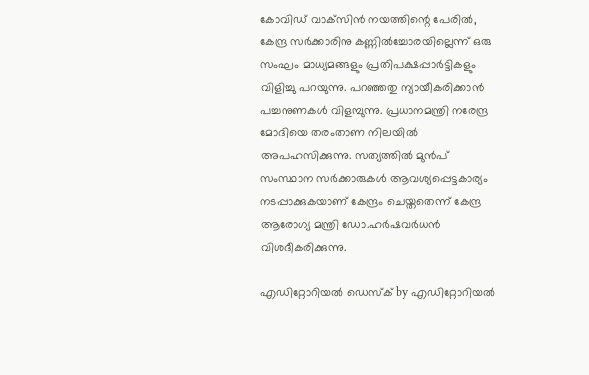കോവിഡ് വാക്‌സിന്‍ നയത്തിന്റെ പേരില്‍, കേന്ദ്ര സര്‍ക്കാരിനു കണ്ണില്‍ച്ചോരയില്ലെന്ന് ഒരു സംഘം മാധ്യമങ്ങളും പ്രതിപക്ഷപ്പാര്‍ട്ടികളും വിളിച്ചു പറയുന്നു. പറഞ്ഞതു ന്യായീകരിക്കാന്‍ പച്ചനുണകള്‍ വിളമ്പുന്നു. പ്രധാനമന്ത്രി നരേന്ദ്ര മോദിയെ തരംതാണ നിലയില്‍ അപഹസിക്കുന്നു. സത്യത്തില്‍ മുന്‍പ് സംസ്ഥാന സര്‍ക്കാരുകള്‍ ആവശ്യപ്പെട്ടകാര്യം നടപ്പാക്കുകയാണ് കേന്ദ്രം ചെയ്തതെന്ന് കേന്ദ്ര ആരോഗ്യ മന്ത്രി ഡോ.ഹര്‍ഷവര്‍ധന്‍ വിശദീകരിക്കുന്നു.

എഡിറ്റോറിയൽ ഡെസ്ക് by എഡിറ്റോറിയൽ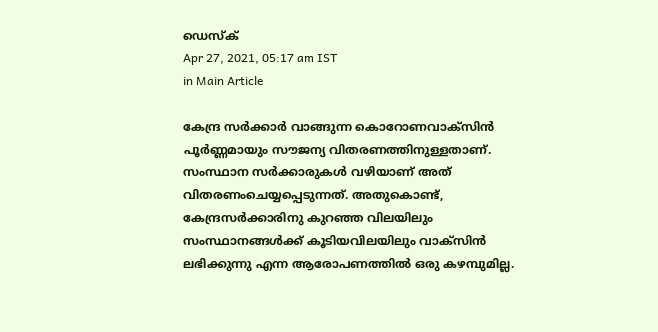ഡെസ്ക്
Apr 27, 2021, 05:17 am IST
in Main Article

കേന്ദ്ര സര്‍ക്കാര്‍ വാങ്ങുന്ന കൊറോണവാക്‌സിന്‍ പൂര്‍ണ്ണമായും സൗജന്യ വിതരണത്തിനുള്ളതാണ്. സംസ്ഥാന സര്‍ക്കാരുകള്‍ വഴിയാണ് അത് വിതരണംചെയ്യപ്പെടുന്നത്. അതുകൊണ്ട്, കേന്ദ്രസര്‍ക്കാരിനു കുറഞ്ഞ വിലയിലും സംസ്ഥാനങ്ങള്‍ക്ക് കൂടിയവിലയിലും വാക്‌സിന്‍ ലഭിക്കുന്നു എന്ന ആരോപണത്തില്‍ ഒരു കഴമ്പുമില്ല.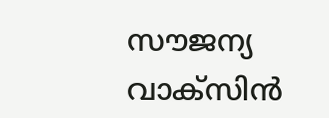സൗജന്യ വാക്‌സിന്‍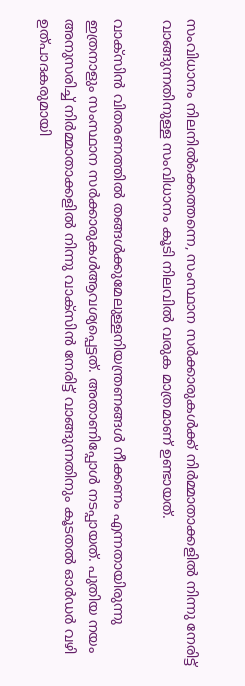സംവിധാനം നിലനില്‍ക്കെത്തന്നെ, സംസ്ഥാന സര്‍ക്കാരുകള്‍ക്ക് നിര്‍മ്മാതാക്കളില്‍ നിന്നു നേരിട്ട് വാങ്ങുന്നതിനുള്ള സംവിധാനം കൂടി നിലവില്‍ വരുക മാത്രമാണ് ഉണ്ടായത്.

വാക്‌സിന്‍ വിതരണത്തില്‍ തങ്ങള്‍ക്കുമേലുള്ളനിയന്ത്രണങ്ങള്‍ നീക്കണം എന്നതായിരുന്നു ഇത്രനാളും സംസ്ഥാന സര്‍ക്കാരുകള്‍ആവശ്യപ്പെട്ടത്. അതാണിപ്പോള്‍ നടപ്പായത്. പുതിയ നയം അനുസരിച്ച് നിര്‍മ്മാതാക്കളില്‍ നിന്നു വാക്‌സിന്‍ നേരിട്ട് വാങ്ങുന്നതിനും കൂടതല്‍ ഓര്‍ഡര്‍ വഴി ഉത്പാദകരുമായി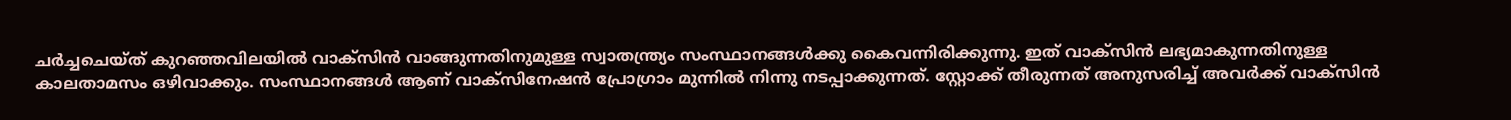ചര്‍ച്ചചെയ്ത് കുറഞ്ഞവിലയില്‍ വാക്‌സിന്‍ വാങ്ങുന്നതിനുമുള്ള സ്വാതന്ത്ര്യം സംസ്ഥാനങ്ങള്‍ക്കു കൈവന്നിരിക്കുന്നു. ഇത് വാക്‌സിന്‍ ലഭ്യമാകുന്നതിനുള്ള കാലതാമസം ഒഴിവാക്കും. സംസ്ഥാനങ്ങള്‍ ആണ് വാക്‌സിനേഷന്‍ പ്രോഗ്രാം മുന്നില്‍ നിന്നു നടപ്പാക്കുന്നത്. സ്റ്റോക്ക് തീരുന്നത് അനുസരിച്ച് അവര്‍ക്ക് വാക്‌സിന്‍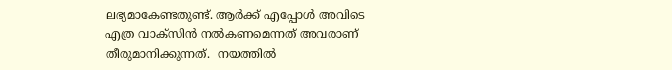ലഭ്യമാകേണ്ടതുണ്ട്. ആര്‍ക്ക് എപ്പോള്‍ അവിടെ എത്ര വാക്‌സിന്‍ നല്‍കണമെന്നത് അവരാണ് തീരുമാനിക്കുന്നത്.  നയത്തില്‍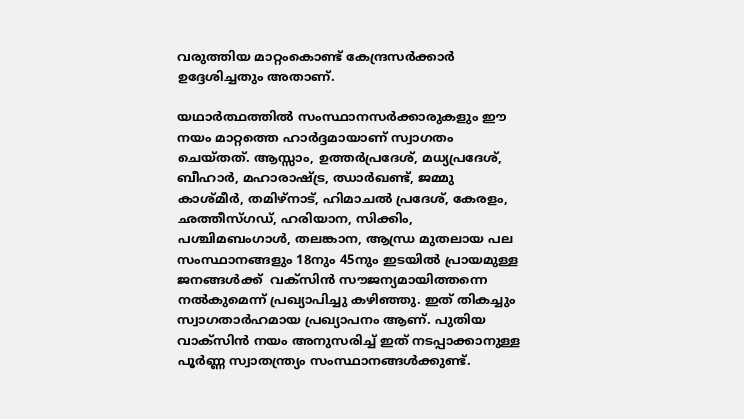വരുത്തിയ മാറ്റംകൊണ്ട് കേന്ദ്രസര്‍ക്കാര്‍ ഉദ്ദേശിച്ചതും അതാണ്.

യഥാര്‍ത്ഥത്തില്‍ സംസ്ഥാനസര്‍ക്കാരുകളും ഈ നയം മാറ്റത്തെ ഹാര്‍ദ്ദമായാണ് സ്വാഗതം ചെയ്തത്. ആസ്സാം, ഉത്തര്‍പ്രദേശ്, മധ്യപ്രദേശ്, ബീഹാര്‍, മഹാരാഷ്‌ട്ര, ഝാര്‍ഖണ്ട്, ജമ്മു കാശ്മീര്‍, തമിഴ്‌നാട്, ഹിമാചല്‍ പ്രദേശ്, കേരളം, ഛത്തീസ്ഗഡ്, ഹരിയാന, സിക്കിം, പശ്ചിമബംഗാള്‍, തലങ്കാന, ആന്ധ്ര മുതലായ പല സംസ്ഥാനങ്ങളും 18നും 45നും ഇടയില്‍ പ്രായമുള്ള ജനങ്ങള്‍ക്ക്  വക്‌സിന്‍ സൗജന്യമായിത്തന്നെ നല്‍കുമെന്ന് പ്രഖ്യാപിച്ചു കഴിഞ്ഞു. ഇത് തികച്ചും സ്വാഗതാര്‍ഹമായ പ്രഖ്യാപനം ആണ്. പുതിയ വാക്‌സിന്‍ നയം അനുസരിച്ച് ഇത് നടപ്പാക്കാനുള്ള പൂര്‍ണ്ണ സ്വാതന്ത്ര്യം സംസ്ഥാനങ്ങള്‍ക്കുണ്ട്.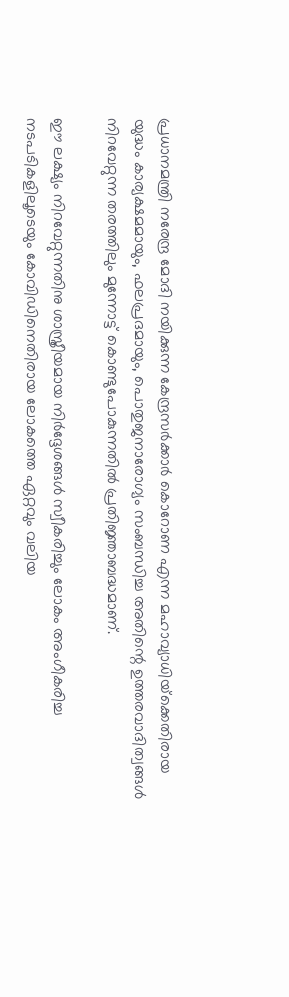പ്രധാനമന്ത്രി നരേന്ദ്ര മോദി നയിക്കുന്ന കേന്ദ്രസര്‍ക്കാര്‍ കൊറോണ എന്ന മഹാവ്യാധിയ്‌ക്കെതിരായ യുദ്ധം കാര്യക്ഷമമായും, ഫലപ്രദമായും, പൊതുജനാരോഗ്യം സംബന്ധിച്ച അതിന്റെ ഉത്തരവാദിത്വങ്ങള്‍ നിറവേറ്റുന്ന തരത്തിലും മുന്നോട്ട് കൊണ്ടുപോകുന്നതില്‍ പ്രതിജ്ഞാബദ്ധമാണ്.

ഈ ലക്ഷ്യം നിറവേറ്റുന്നതിനു ശാസ്ത്രീയമായ നിര്‍ദ്ദേശങ്ങള്‍ സ്വീകരിച്ചും ലോകം അംഗീകരിച്ച നടപടികളിലൂടെയും കോവിഡിനെതിരായ ലോകത്തെ ഏറ്റവും വലിയ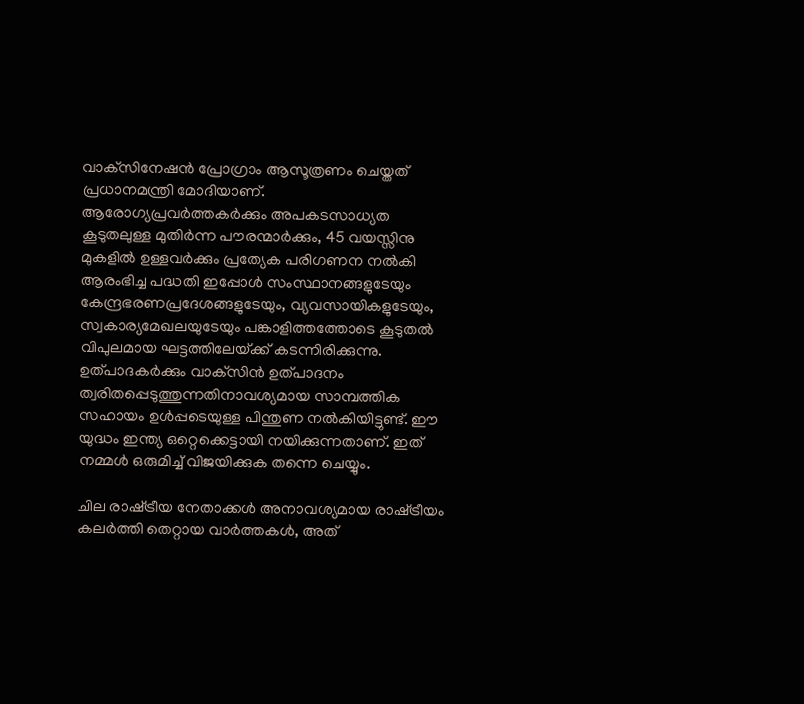വാക്‌സിനേഷന്‍ പ്രോഗ്രാം ആസൂത്രണം ചെയ്തത് പ്രധാനമന്ത്രി മോദിയാണ്.  ആരോഗ്യപ്രവര്‍ത്തകര്‍ക്കും അപകടസാധ്യത കൂടുതലുള്ള മുതിര്‍ന്ന പൗരന്മാര്‍ക്കും, 45 വയസ്സിനു മുകളില്‍ ഉള്ളവര്‍ക്കും പ്രത്യേക പരിഗണന നല്‍കി ആരംഭിച്ച പദ്ധതി ഇപ്പോള്‍ സംസ്ഥാനങ്ങളുടേയും കേന്ദ്രഭരണപ്രദേശങ്ങളുടേയും, വ്യവസായികളുടേയും, സ്വകാര്യമേഖലയുടേയും പങ്കാളിത്തത്തോടെ കൂടുതല്‍ വിപുലമായ ഘട്ടത്തിലേയ്‌ക്ക് കടന്നിരിക്കുന്നു. ഉത്പാദകര്‍ക്കും വാക്‌സിന്‍ ഉത്പാദനം ത്വരിതപ്പെടുത്തുന്നതിനാവശ്യമായ സാമ്പത്തിക സഹായം ഉള്‍പ്പടെയുള്ള പിന്തുണ നല്‍കിയിട്ടുണ്ട്. ഈ യുദ്ധം ഇന്ത്യ ഒറ്റെക്കെട്ടായി നയിക്കുന്നതാണ്. ഇത് നമ്മള്‍ ഒരുമിച്ച് വിജയിക്കുക തന്നെ ചെയ്യും.

ചില രാഷ്‌ട്രീയ നേതാക്കള്‍ അനാവശ്യമായ രാഷ്‌ട്രീയം കലര്‍ത്തി തെറ്റായ വാര്‍ത്തകള്‍, അത്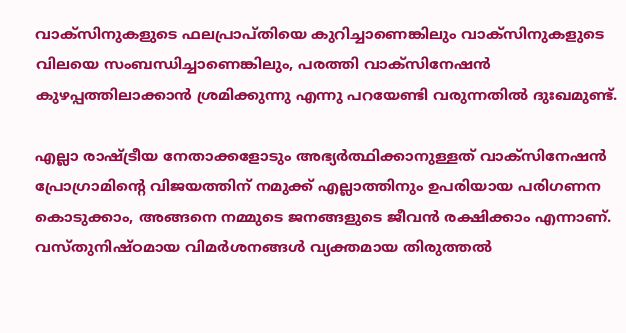വാക്‌സിനുകളുടെ ഫലപ്രാപ്തിയെ കുറിച്ചാണെങ്കിലും വാക്‌സിനുകളുടെ വിലയെ സംബന്ധിച്ചാണെങ്കിലും, പരത്തി വാക്‌സിനേഷന്‍ കുഴപ്പത്തിലാക്കാന്‍ ശ്രമിക്കുന്നു എന്നു പറയേണ്ടി വരുന്നതില്‍ ദുഃഖമുണ്ട്.

എല്ലാ രാഷ്‌ട്രീയ നേതാക്കളോടും അഭ്യര്‍ത്ഥിക്കാനുള്ളത് വാക്‌സിനേഷന്‍ പ്രോഗ്രാമിന്റെ വിജയത്തിന് നമുക്ക് എല്ലാത്തിനും ഉപരിയായ പരിഗണന കൊടുക്കാം, അങ്ങനെ നമ്മുടെ ജനങ്ങളുടെ ജീവന്‍ രക്ഷിക്കാം എന്നാണ്. വസ്തുനിഷ്ഠമായ വിമര്‍ശനങ്ങള്‍ വ്യക്തമായ തിരുത്തല്‍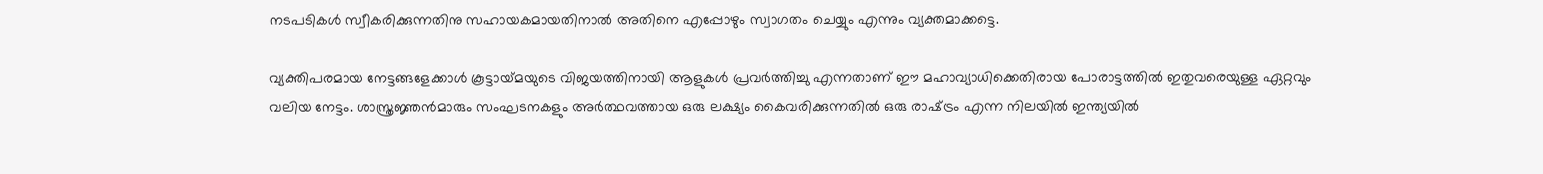നടപടികള്‍ സ്വീകരിക്കുന്നതിനു സഹായകമായതിനാല്‍ അതിനെ എപ്പോഴും സ്വാഗതം ചെയ്യും എന്നും വ്യക്തമാക്കട്ടെ.

വ്യക്തിപരമായ നേട്ടങ്ങളേക്കാള്‍ കൂട്ടായ്‌മയുടെ വിജയത്തിനായി ആളുകള്‍ പ്രവര്‍ത്തിച്ചു എന്നതാണ് ഈ മഹാവ്യാധിക്കെതിരായ പോരാട്ടത്തില്‍ ഇതുവരെയുള്ള ഏറ്റവും വലിയ നേട്ടം. ശാസ്ത്രജ്ഞന്‍മാരും സംഘടനകളും അര്‍ത്ഥവത്തായ ഒരു ലക്ഷ്യം കൈവരിക്കുന്നതില്‍ ഒരു രാഷ്‌ട്രം എന്ന നിലയില്‍ ഇന്ത്യയില്‍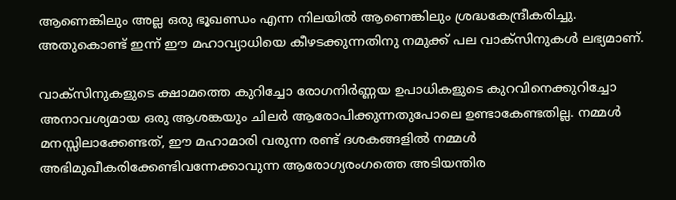ആണെങ്കിലും അല്ല ഒരു ഭൂഖണ്ഡം എന്ന നിലയില്‍ ആണെങ്കിലും ശ്രദ്ധകേന്ദ്രീകരിച്ചു. അതുകൊണ്ട് ഇന്ന് ഈ മഹാവ്യാധിയെ കീഴടക്കുന്നതിനു നമുക്ക് പല വാക്‌സിനുകള്‍ ലഭ്യമാണ്.

വാക്‌സിനുകളുടെ ക്ഷാമത്തെ കുറിച്ചോ രോഗനിര്‍ണ്ണയ ഉപാധികളുടെ കുറവിനെക്കുറിച്ചോ അനാവശ്യമായ ഒരു ആശങ്കയും ചിലര്‍ ആരോപിക്കുന്നതുപോലെ ഉണ്ടാകേണ്ടതില്ല. നമ്മള്‍ മനസ്സിലാക്കേണ്ടത്, ഈ മഹാമാരി വരുന്ന രണ്ട് ദശകങ്ങളില്‍ നമ്മള്‍ അഭിമുഖീകരിക്കേണ്ടിവന്നേക്കാവുന്ന ആരോഗ്യരംഗത്തെ അടിയന്തിര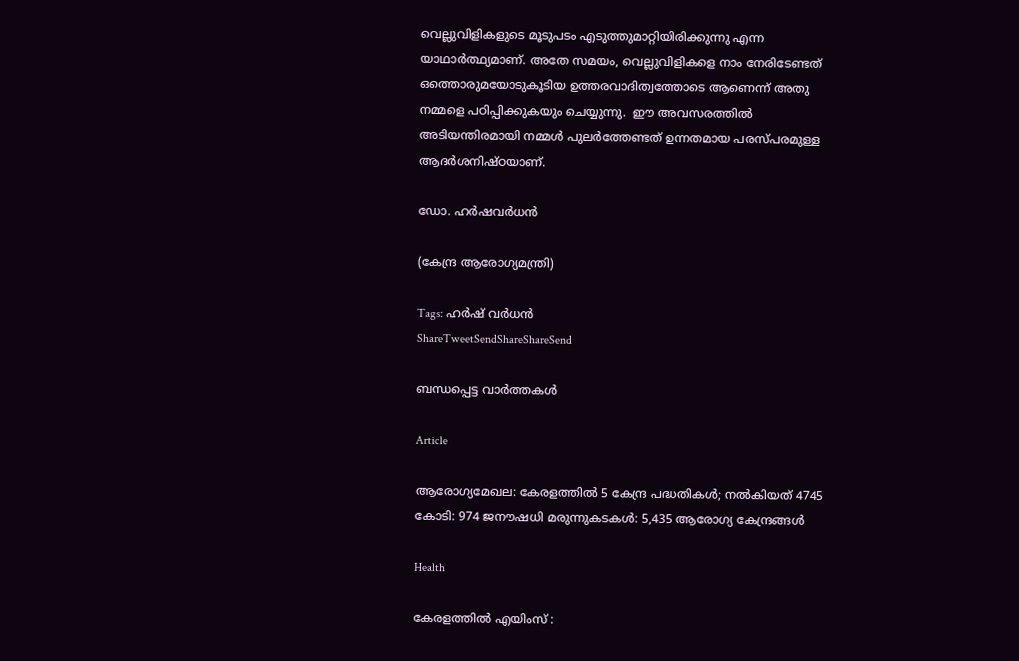വെല്ലുവിളികളുടെ മൂടുപടം എടുത്തുമാറ്റിയിരിക്കുന്നു എന്ന യാഥാര്‍ത്ഥ്യമാണ്. അതേ സമയം, വെല്ലുവിളികളെ നാം നേരിടേണ്ടത് ഒത്തൊരുമയോടുകൂടിയ ഉത്തരവാദിത്വത്തോടെ ആണെന്ന് അതു നമ്മളെ പഠിപ്പിക്കുകയും ചെയ്യുന്നു.  ഈ അവസരത്തില്‍ അടിയന്തിരമായി നമ്മള്‍ പുലര്‍ത്തേണ്ടത് ഉന്നതമായ പരസ്പരമുള്ള ആദര്‍ശനിഷ്ഠയാണ്.

ഡോ. ഹര്‍ഷവര്‍ധന്‍

(കേന്ദ്ര ആരോഗ്യമന്ത്രി)

Tags: ഹര്‍ഷ് വര്‍ധന്‍
ShareTweetSendShareShareSend

ബന്ധപ്പെട്ട വാര്‍ത്തകള്‍

Article

ആരോഗ്യമേഖല: കേരളത്തില്‍ 5 കേന്ദ്ര പദ്ധതികള്‍; നല്‍കിയത് 4745 കോടി: 974 ജനൗഷധി മരുന്നുകടകള്‍: 5,435 ആരോഗ്യ കേന്ദ്രങ്ങള്‍

Health

കേരളത്തില്‍ എയിംസ് :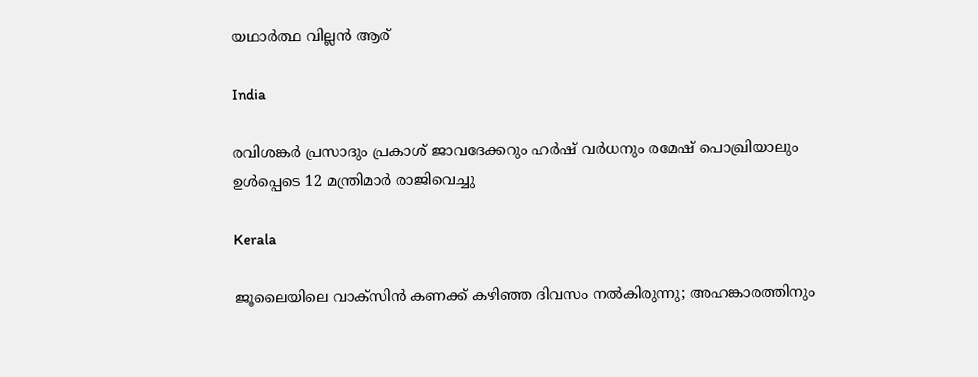യഥാര്‍ത്ഥ വില്ലന്‍ ആര്

India

രവിശങ്കര്‍ പ്രസാദും പ്രകാശ് ജാവദേക്കറും ഹര്‍ഷ് വര്‍ധനും രമേഷ് പൊഖ്രിയാലും ഉള്‍പ്പെടെ 12 മന്ത്രിമാര്‍ രാജിവെച്ചു

Kerala

ജൂലൈയിലെ വാക്‌സിന്‍ കണക്ക് കഴിഞ്ഞ ദിവസം നല്‍കിരുന്നു; അഹങ്കാരത്തിനും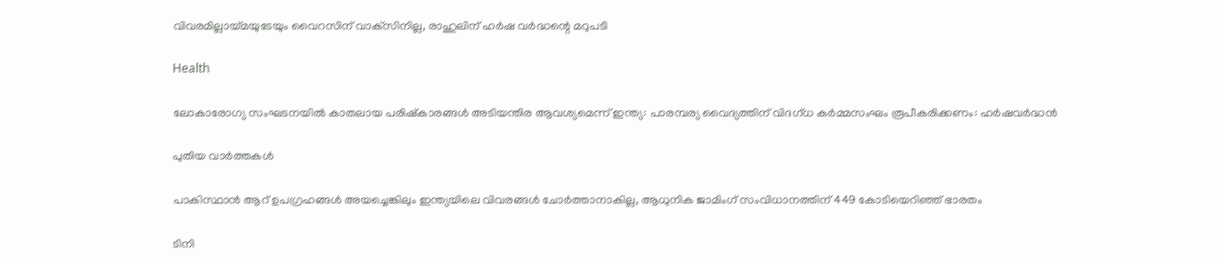വിവരമില്ലായ്‌മയുടേയും വൈറസിന് വാക്‌സിനില്ല, രാഹുലിന് ഹര്‍ഷ വര്‍ദ്ധന്റെ മറുപടി

Health

ലോകാരോഗ്യ സംഘടനയില്‍ കാതലായ പരിഷ്‌കാരങ്ങള്‍ അടിയന്തിര ആവശ്യമെന്ന് ഇന്ത്യ: പാരമ്പര്യ വൈദ്യത്തിന്‌ വിദഗ്ധ കര്‍മ്മസംഘം രൂപീകരിക്കണം: ഹര്‍ഷവര്‍ദ്ധന്‍

പുതിയ വാര്‍ത്തകള്‍

പാകിസ്ഥാന്‍ ആറ് ഉപഗ്രഹങ്ങള്‍ അയച്ചെങ്കിലും ഇന്ത്യയിലെ വിവരങ്ങള്‍ ചോര്‍ത്താനാകില്ല, ആധുനിക ജാമിംഗ് സംവിധാനത്തിന് 449 കോടിയെറിഞ്ഞ് ഭാരതം

ടിനി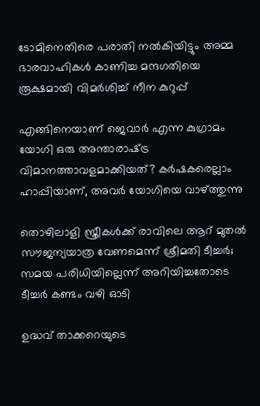ടോമിനെതിരെ പരാതി നല്‍കിയിട്ടും അമ്മ ഭാരവാഹികള്‍ കാണിച്ച മന്ദഗതിയെ രൂക്ഷമായി വിമര്‍ശിച്ച് നീന കുറുപ്പ്

എങ്ങിനെയാണ് ജെവാര്‍ എന്ന കുഗ്രാമം യോഗി ഒരു അന്താരാഷ്‌ട്ര വിമാനത്താവളമാക്കിയത്? കര്‍ഷകരെല്ലാം ഹാപ്പിയാണ്, അവര്‍ യോഗിയെ വാഴ്‌ത്തുന്നു

തൊഴിലാളി സ്ത്രീകള്‍ക്ക് രാവിലെ ആറ് മുതല്‍ സൗജന്യയാത്ര വേണമെന്ന് ശ്രീമതി ടീച്ചര്‍; സമയ പരിധിയില്ലെന്ന് അറിയിച്ചതോടെ ടീച്ചര്‍ കണ്ടം വഴി ഓടി

ഉദ്ധവ് താക്കറെയുടെ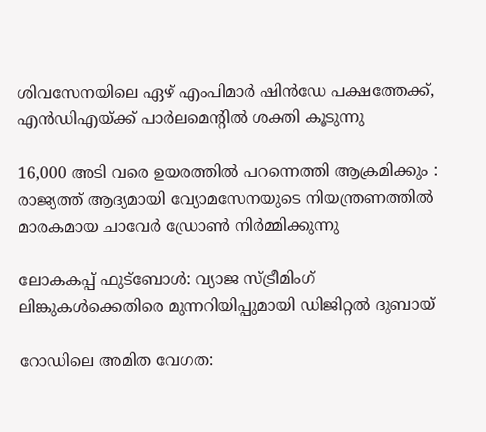ശിവസേനയിലെ ഏഴ് എംപിമാര്‍ ഷിന്‍ഡേ പക്ഷത്തേക്ക്, എന്‍ഡിഎയ്‌ക്ക് പാര്‍ലമെന്‍റില്‍ ശക്തി കൂടുന്നു

16,000 അടി വരെ ഉയരത്തിൽ പറന്നെത്തി ആക്രമിക്കും : രാജ്യത്ത് ആദ്യമായി വ്യോമസേനയുടെ നിയന്ത്രണത്തിൽ മാരകമായ ചാവേർ ഡ്രോൺ നിർമ്മിക്കുന്നു

ലോകകപ്പ് ഫുട്ബോൾ: വ്യാജ സ്ട്രീമിംഗ് ലിങ്കുകൾക്കെതിരെ മുന്നറിയിപ്പുമായി ഡിജിറ്റൽ ദുബായ്

റോഡിലെ അമിത വേഗത: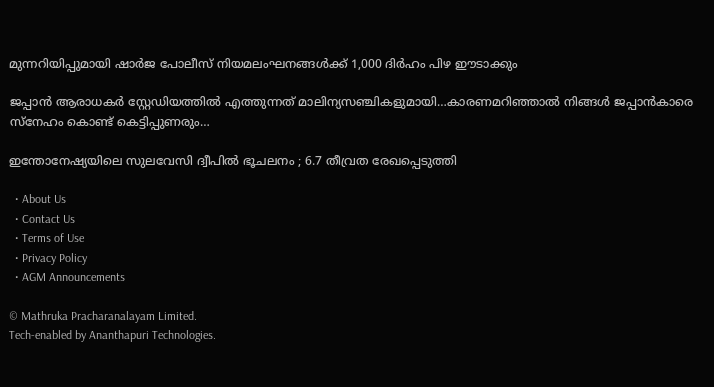മുന്നറിയിപ്പുമായി ഷാർജ പോലീസ് നിയമലംഘനങ്ങൾക്ക് 1,000 ദിർഹം പിഴ ഈടാക്കും

ജപ്പാന്‍ ആരാധകര്‍ സ്റ്റേഡിയത്തില്‍ എത്തുന്നത് മാലിന്യസഞ്ചികളുമായി…കാരണമറിഞ്ഞാല്‍ നിങ്ങള്‍ ജപ്പാന്‍കാരെ സ്നേഹം കൊണ്ട് കെട്ടിപ്പുണരും…

ഇന്തോനേഷ്യയിലെ സുലവേസി ദ്വീപിൽ ഭൂചലനം ; 6.7 തീവ്രത രേഖപ്പെടുത്തി

  • About Us
  • Contact Us
  • Terms of Use
  • Privacy Policy
  • AGM Announcements

© Mathruka Pracharanalayam Limited.
Tech-enabled by Ananthapuri Technologies.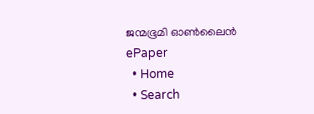ജന്മഭൂമി ഓണ്‍ലൈന്‍
ePaper
  • Home
  • Search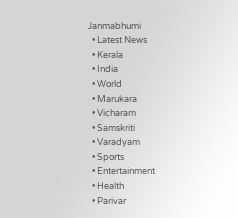Janmabhumi
  • Latest News
  • Kerala
  • India
  • World
  • Marukara
  • Vicharam
  • Samskriti
  • Varadyam
  • Sports
  • Entertainment
  • Health
  • Parivar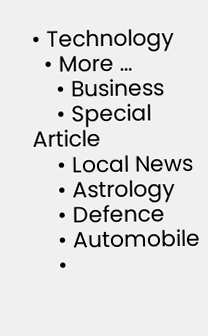• Technology
  • More …
    • Business
    • Special Article
    • Local News
    • Astrology
    • Defence
    • Automobile
    •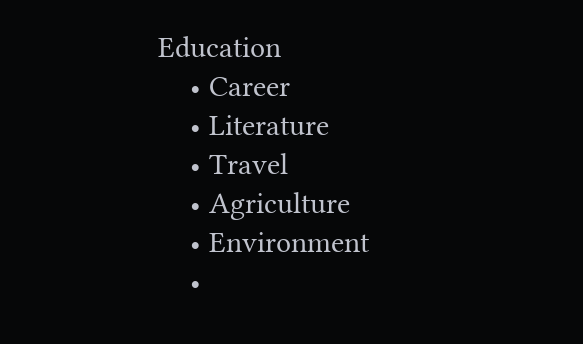Education
    • Career
    • Literature
    • Travel
    • Agriculture
    • Environment
    •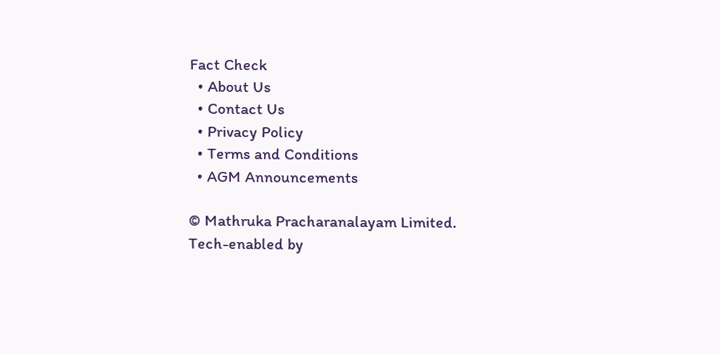Fact Check
  • About Us
  • Contact Us
  • Privacy Policy
  • Terms and Conditions
  • AGM Announcements

© Mathruka Pracharanalayam Limited.
Tech-enabled by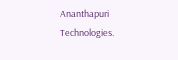Ananthapuri Technologies.